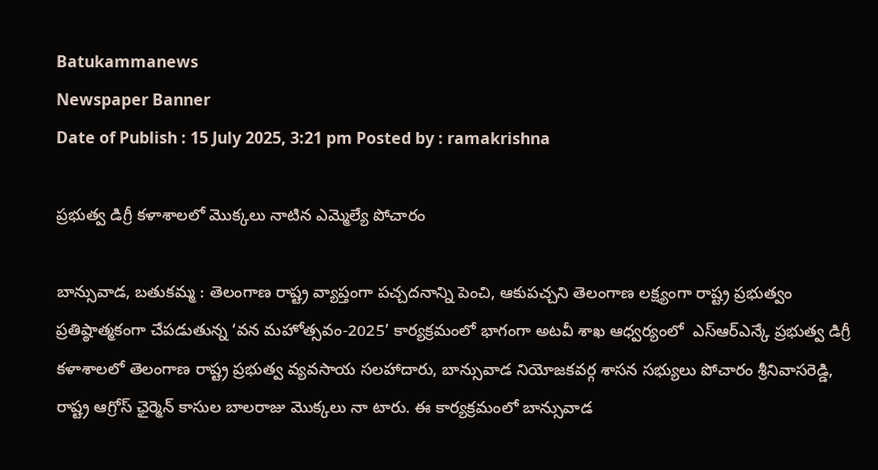Batukammanews
Newspaper Banner
Date of Publish : 15 July 2025, 3:21 pm Posted by : ramakrishna

ప్రభుత్వ డిగ్రీ కళాశాలలో మొక్కలు నాటిన ఎమ్మెల్యే పోచారం

బాన్సువాడ, బతుకమ్మ : తెలంగాణ రాష్ట్ర వ్యాప్తంగా పచ్చదనాన్ని పెంచి, ఆకుపచ్చని తెలంగాణ లక్ష్యంగా రాష్ట్ర ప్రభుత్వం ప్రతిష్ఠాత్మకంగా చేపడుతున్న ‘వన మహోత్సవం-2025’ కార్యక్రమంలో భాగంగా అటవీ శాఖ ఆధ్వర్యంలో  ఎస్ఆర్ఎన్కే ప్రభుత్వ డిగ్రీ  కళాశాలలో తెలంగాణ రాష్ట్ర ప్రభుత్వ వ్యవసాయ సలహాదారు, బాన్సువాడ నియోజకవర్గ శాసన సభ్యులు పోచారం శ్రీనివాసరెడ్డి, రాష్ట్ర ఆగ్రోస్ ఛైర్మెన్ కాసుల బాలరాజు మొక్కలు నా టారు. ఈ కార్యక్రమంలో బాన్సువాడ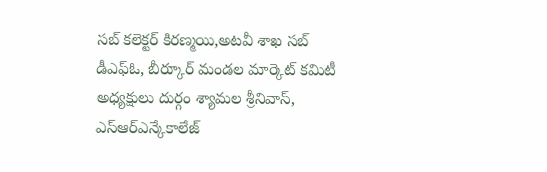సబ్ కలెక్టర్ కిరణ్మయి,అటవీ శాఖ సబ్ డీఎఫ్ఓ, బీర్కూర్ మండల మార్కెట్ కమిటీ అధ్యక్షులు దుర్గం శ్యామల శ్రీనివాస్, ఎస్ఆర్ఎన్కేకాలేజ్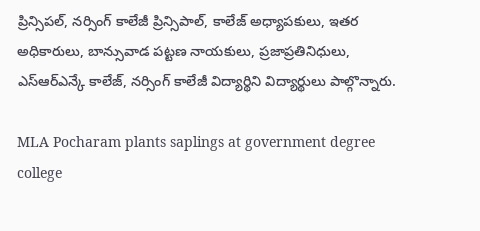ప్రిన్సిపల్, నర్సింగ్ కాలేజీ ప్రిన్సిపాల్, కాలేజ్ అధ్యాపకులు, ఇతర అధికారులు, బాన్సువాడ పట్టణ నాయకులు, ప్రజాప్రతినిధులు, ఎస్ఆర్ఎన్కే కాలేజ్, నర్సింగ్ కాలేజీ విద్యార్థిని విద్యార్థులు పాల్గొన్నారు.

MLA Pocharam plants saplings at government degree college